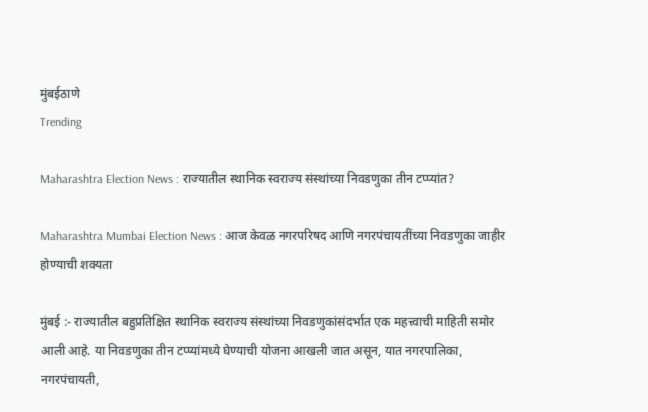मुंबईठाणे
Trending

Maharashtra Election News : राज्यातील स्थानिक स्वराज्य संस्थांच्या निवडणुका तीन टप्प्यांत?

Maharashtra Mumbai Election News : आज केवळ नगरपरिषद आणि नगरपंचायतींच्या निवडणुका जाहीर होण्याची शक्यता

मुंबई :- राज्यातील बहुप्रतिक्षित स्थानिक स्वराज्य संस्थांच्या निवडणुकांसंदर्भात एक महत्त्वाची माहिती समोर आली आहे. या निवडणुका तीन टप्प्यांमध्ये घेण्याची योजना आखली जात असून, यात नगरपालिका, नगरपंचायती,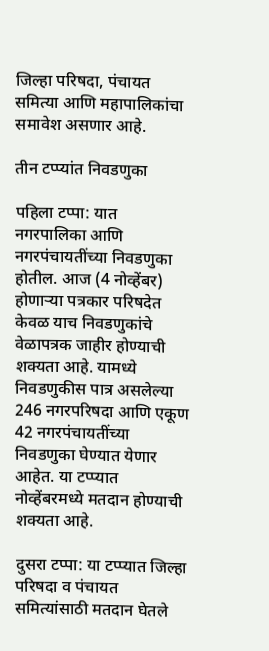जिल्हा परिषदा, पंचायत समित्या आणि महापालिकांचा समावेश असणार आहे.

तीन टप्प्यांत निवडणुका

पहिला टप्पा: यात नगरपालिका आणि नगरपंचायतींच्या निवडणुका होतील. आज (4 नोव्हेंबर) होणाऱ्या पत्रकार परिषदेत केवळ याच निवडणुकांचे वेळापत्रक जाहीर होण्याची शक्यता आहे. यामध्ये निवडणुकीस पात्र असलेल्या 246 नगरपरिषदा आणि एकूण 42 नगरपंचायतींच्या निवडणुका घेण्यात येणार आहेत. या टप्प्यात नोव्हेंबरमध्ये मतदान होण्याची शक्यता आहे.

दुसरा टप्पा: या टप्प्यात जिल्हा परिषदा व पंचायत समित्यांसाठी मतदान घेतले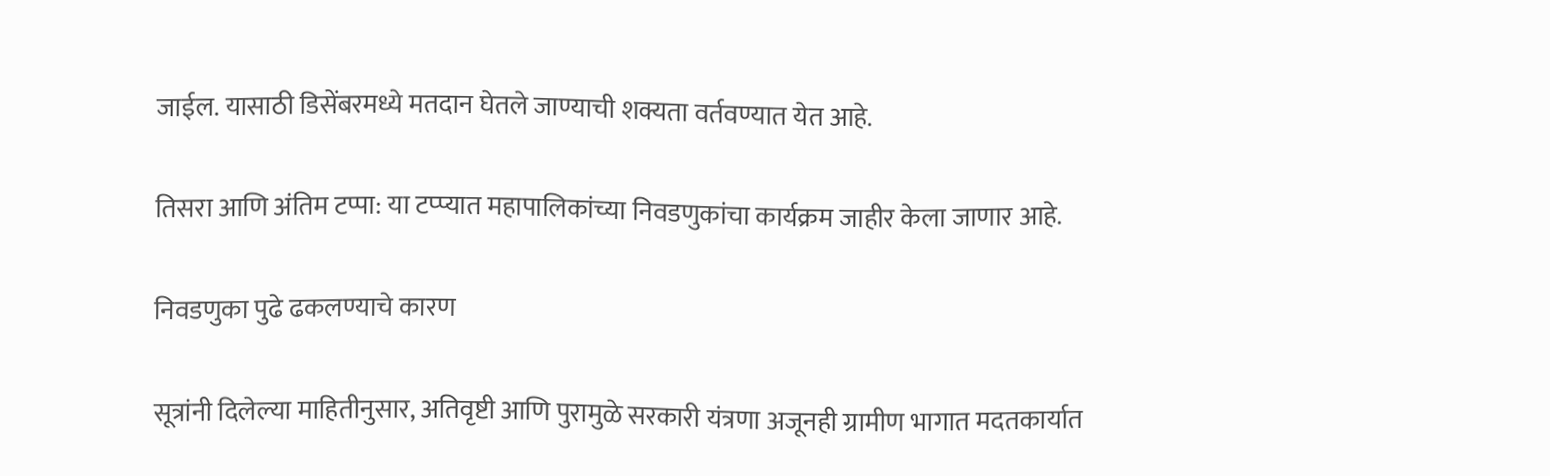जाईल. यासाठी डिसेंबरमध्ये मतदान घेतले जाण्याची शक्यता वर्तवण्यात येत आहे.

तिसरा आणि अंतिम टप्पा: या टप्प्यात महापालिकांच्या निवडणुकांचा कार्यक्रम जाहीर केला जाणार आहे.

निवडणुका पुढे ढकलण्याचे कारण

सूत्रांनी दिलेल्या माहितीनुसार, अतिवृष्टी आणि पुरामुळे सरकारी यंत्रणा अजूनही ग्रामीण भागात मदतकार्यात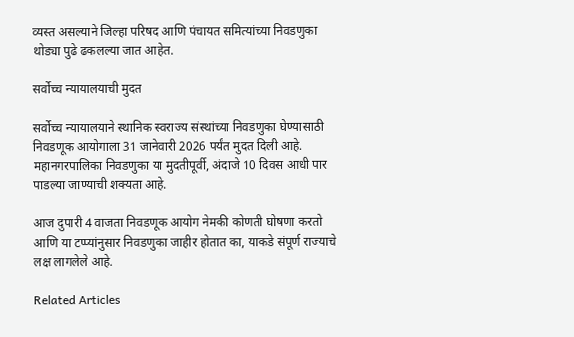व्यस्त असल्याने जिल्हा परिषद आणि पंचायत समित्यांच्या निवडणुका थोड्या पुढे ढकलल्या जात आहेत.

सर्वोच्च न्यायालयाची मुदत

सर्वोच्च न्यायालयाने स्थानिक स्वराज्य संस्थांच्या निवडणुका घेण्यासाठी निवडणूक आयोगाला 31 जानेवारी 2026 पर्यंत मुदत दिली आहे. महानगरपालिका निवडणुका या मुदतीपूर्वी, अंदाजे 10 दिवस आधी पार पाडल्या जाण्याची शक्यता आहे.

आज दुपारी 4 वाजता निवडणूक आयोग नेमकी कोणती घोषणा करतो आणि या टप्प्यांनुसार निवडणुका जाहीर होतात का, याकडे संपूर्ण राज्याचे लक्ष लागलेले आहे.

Related Articles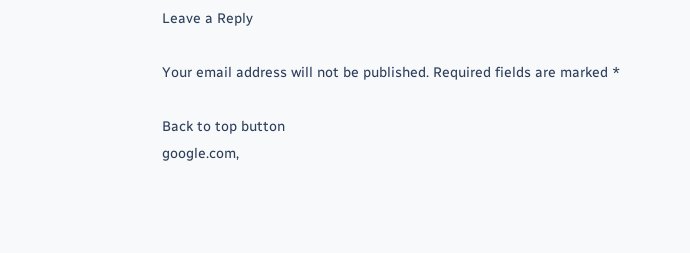Leave a Reply

Your email address will not be published. Required fields are marked *

Back to top button
google.com,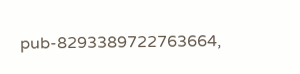pub-8293389722763664,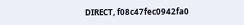DIRECT, f08c47fec0942fa0